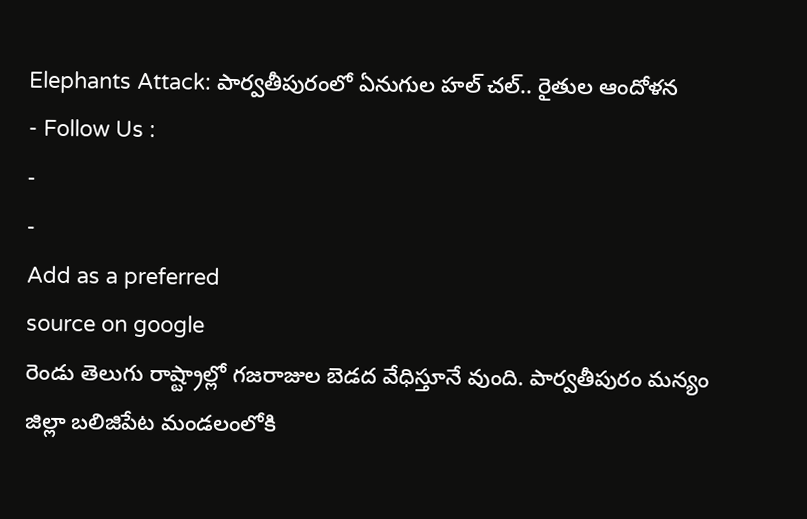Elephants Attack: పార్వతీపురంలో ఏనుగుల హల్ చల్.. రైతుల ఆందోళన
- Follow Us :
-
-
Add as a preferred
source on google
రెండు తెలుగు రాష్ట్రాల్లో గజరాజుల బెడద వేధిస్తూనే వుంది. పార్వతీపురం మన్యం జిల్లా బలిజిపేట మండలంలోకి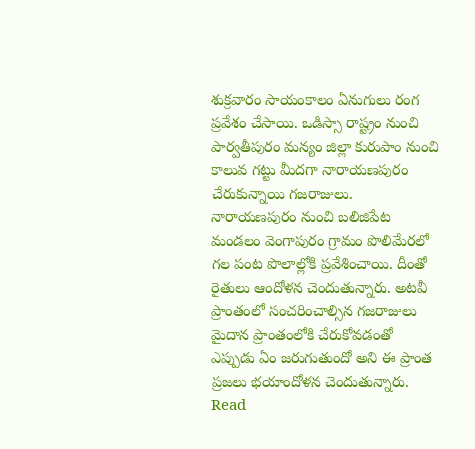శుక్రవారం సాయంకాలం ఏనుగులు రంగ ప్రవేశం చేసాయి. ఒడిస్సా రాష్ట్రం నుంచి పార్వతీపురం మన్యం జిల్లా కురుపాం నుంచి కాలువ గట్టు మీదగా నారాయణపురం చేరుకున్నాయి గజరాజులు. నారాయణపురం నుంచి బలిజిపేట మండలం వెంగాపురం గ్రామం పొలిమేరలో గల పంట పొలాల్లోకి ప్రవేశించాయి. దీంతో రైతులు ఆందోళన చెందుతున్నారు. అటవీ ప్రాంతంలో సంచరించాల్సిన గజరాజులు మైదాన ప్రాంతంలోకి చేరుకోవడంతో ఎప్పుడు ఏం జరుగుతుందో అని ఈ ప్రాంత ప్రజలు భయాందోళన చెందుతున్నారు.
Read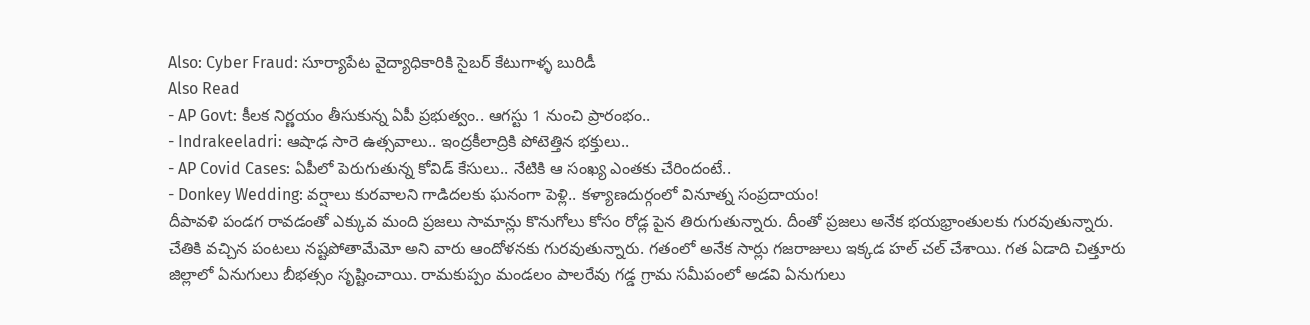Also: Cyber Fraud: సూర్యాపేట వైద్యాధికారికి సైబర్ కేటుగాళ్ళ బురిడీ
Also Read
- AP Govt: కీలక నిర్ణయం తీసుకున్న ఏపీ ప్రభుత్వం.. ఆగస్టు 1 నుంచి ప్రారంభం..
- Indrakeeladri: ఆషాఢ సారె ఉత్సవాలు.. ఇంద్రకీలాద్రికి పోటెత్తిన భక్తులు..
- AP Covid Cases: ఏపీలో పెరుగుతున్న కోవిడ్ కేసులు.. నేటికి ఆ సంఖ్య ఎంతకు చేరిందంటే..
- Donkey Wedding: వర్షాలు కురవాలని గాడిదలకు ఘనంగా పెళ్లి.. కళ్యాణదుర్గంలో వినూత్న సంప్రదాయం!
దీపావళి పండగ రావడంతో ఎక్కువ మంది ప్రజలు సామాన్లు కొనుగోలు కోసం రోడ్ల పైన తిరుగుతున్నారు. దీంతో ప్రజలు అనేక భయభ్రాంతులకు గురవుతున్నారు. చేతికి వచ్చిన పంటలు నష్టపోతామేమో అని వారు ఆందోళనకు గురవుతున్నారు. గతంలో అనేక సార్లు గజరాజులు ఇక్కడ హల్ చల్ చేశాయి. గత ఏడాది చిత్తూరు జిల్లాలో ఏనుగులు బీభత్సం సృష్టించాయి. రామకుప్పం మండలం పాలరేవు గడ్డ గ్రామ సమీపంలో అడవి ఏనుగులు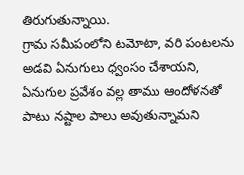తిరుగుతున్నాయి.
గ్రామ సమీపంలోని టమోటా, వరి పంటలను అడవి ఏనుగులు ధ్వంసం చేశాయని, ఏనుగుల ప్రవేశం వల్ల తాము ఆందోళనతో పాటు నష్టాల పాలు అవుతున్నామని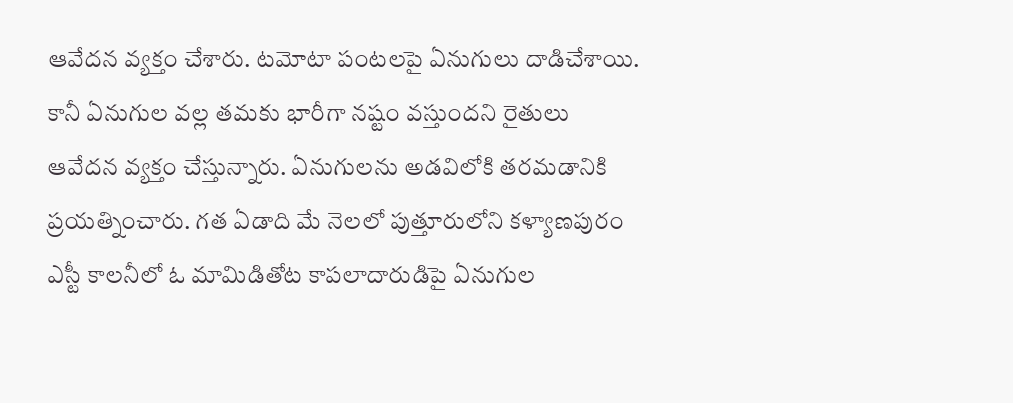ఆవేదన వ్యక్తం చేశారు. టమోటా పంటలపై ఏనుగులు దాడిచేశాయి. కానీ ఏనుగుల వల్ల తమకు భారీగా నష్టం వస్తుందని రైతులు ఆవేదన వ్యక్తం చేస్తున్నారు. ఏనుగులను అడవిలోకి తరమడానికి ప్రయత్నించారు. గత ఏడాది మే నెలలో పుత్తూరులోని కళ్యాణపురం ఎస్టీ కాలనీలో ఓ మామిడితోట కాపలాదారుడిపై ఏనుగుల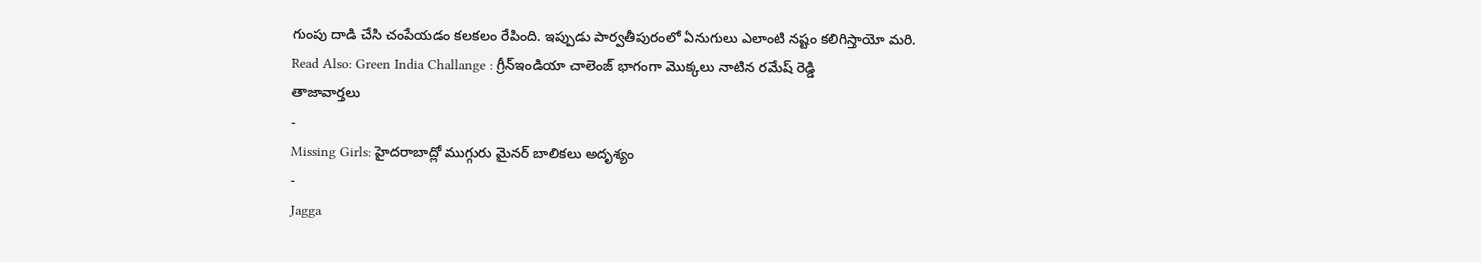గుంపు దాడి చేసి చంపేయడం కలకలం రేపింది. ఇప్పుడు పార్వతీపురంలో ఏనుగులు ఎలాంటి నష్టం కలిగిస్తాయో మరి.
Read Also: Green India Challange : గ్రీన్ఇండియా చాలెంజ్ భాగంగా మొక్కలు నాటిన రమేష్ రెడ్డి
తాజావార్తలు
-
Missing Girls: హైదరాబాద్లో ముగ్గురు మైనర్ బాలికలు అదృశ్యం
-
Jagga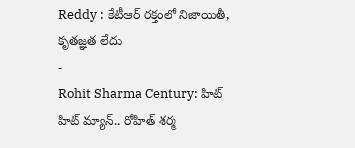Reddy : కేటీఆర్ రక్తంలో నిజాయితీ, కృతజ్ఞత లేదు
-
Rohit Sharma Century: హిట్ హిట్ మ్యాన్.. రోహిత్ శర్మ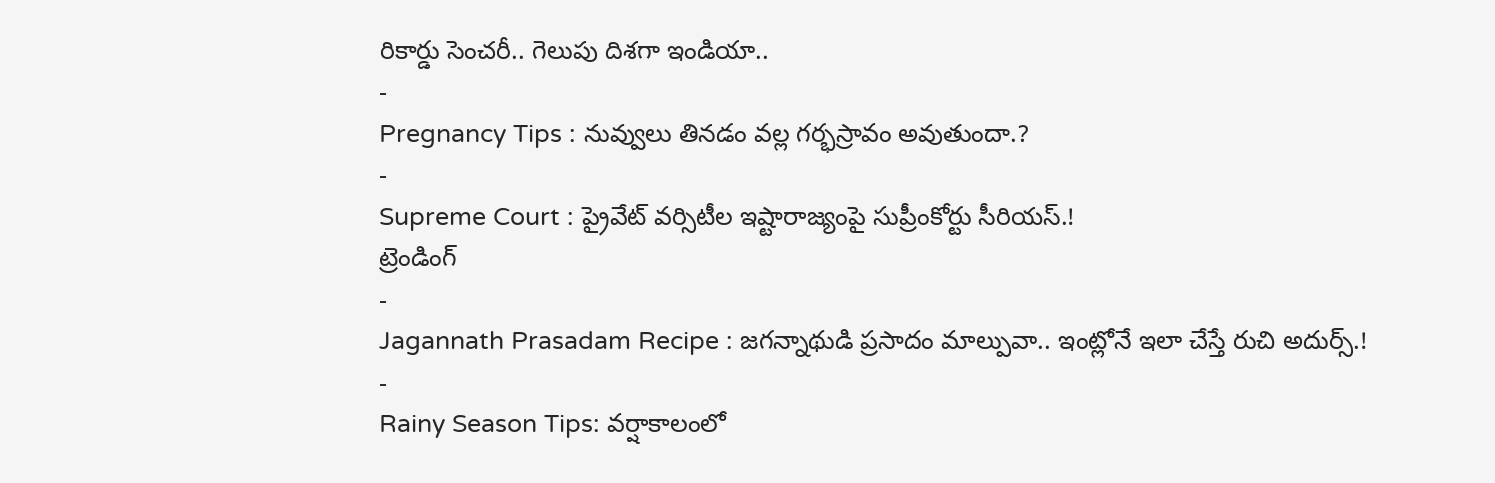రికార్డు సెంచరీ.. గెలుపు దిశగా ఇండియా..
-
Pregnancy Tips : నువ్వులు తినడం వల్ల గర్భస్రావం అవుతుందా.?
-
Supreme Court : ప్రైవేట్ వర్సిటీల ఇష్టారాజ్యంపై సుప్రీంకోర్టు సీరియస్.!
ట్రెండింగ్
-
Jagannath Prasadam Recipe : జగన్నాథుడి ప్రసాదం మాల్పువా.. ఇంట్లోనే ఇలా చేస్తే రుచి అదుర్స్.!
-
Rainy Season Tips: వర్షాకాలంలో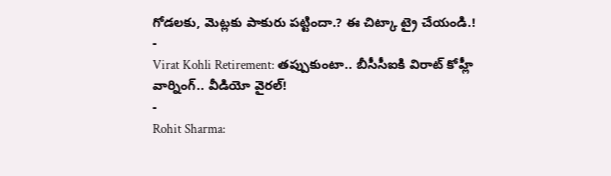గోడలకు, మెట్లకు పాకురు పట్టిందా.? ఈ చిట్కా ట్రై చేయండి.!
-
Virat Kohli Retirement: తప్పుకుంటా.. బీసీసీఐకి విరాట్ కోహ్లీ వార్నింగ్.. వీడియో వైరల్!
-
Rohit Sharma: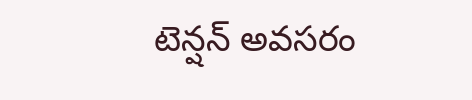టెన్షన్ అవసరం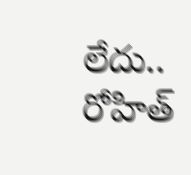లేదు.. రోహిత్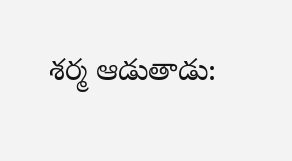శర్మ ఆడుతాడు: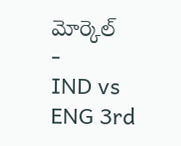మోర్కెల్
-
IND vs ENG 3rd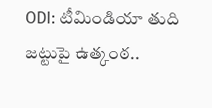ODI: టీమిండియా తుది జట్టుపై ఉత్కంఠ..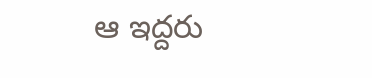ఆ ఇద్దరు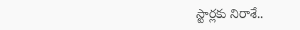స్టార్లకు నిరాశే..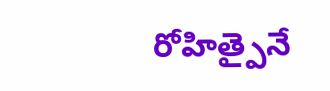రోహిత్పైనే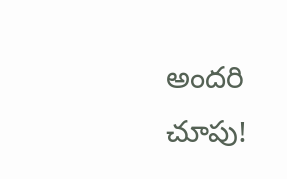అందరి చూపు!